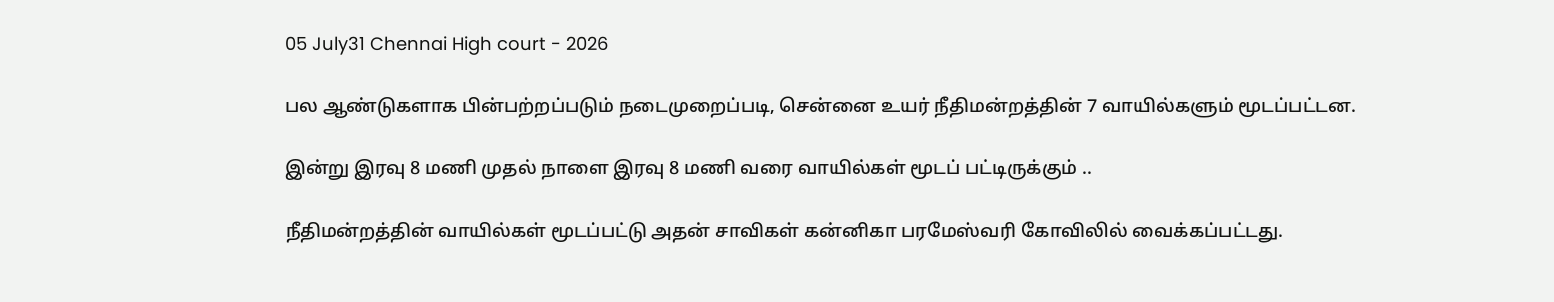05 July31 Chennai High court - 2026

பல ஆண்டுகளாக பின்பற்றப்படும் நடைமுறைப்படி, சென்னை உயர் நீதிமன்றத்தின் 7 வாயில்களும் மூடப்பட்டன.

இன்று இரவு 8 மணி முதல் நாளை இரவு 8 மணி வரை வாயில்கள் மூடப் பட்டிருக்கும் ..

நீதிமன்றத்தின் வாயில்கள் மூடப்பட்டு அதன் சாவிகள் கன்னிகா பரமேஸ்வரி கோவிலில் வைக்கப்பட்டது.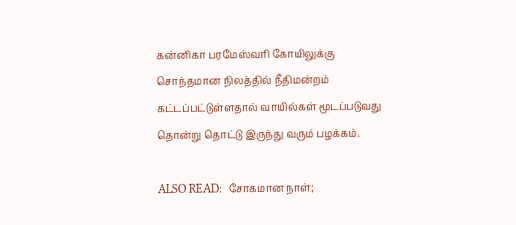கன்னிகா பரமேஸ்வரி கோயிலுக்கு சொந்தமான நிலத்தில் நீதிமன்றம் கட்டப்பட்டுள்ளதால் வாயில்கள் மூடப்படுவது தொன்று தொட்டு இருந்து வரும் பழக்கம்.

ALSO READ:  சோகமான நாள்;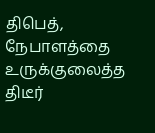திபெத், நேபாளத்தை உருக்குலைத்த திடீர்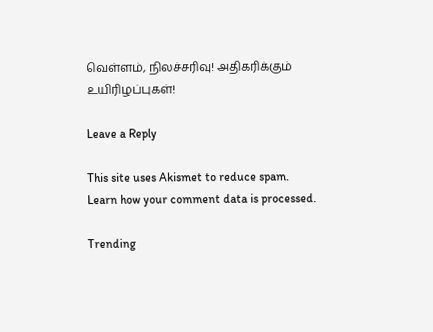வெள்ளம், நிலச்சரிவு! அதிகரிக்கும் உயிரிழப்புகள்!

Leave a Reply

This site uses Akismet to reduce spam. Learn how your comment data is processed.

Trending